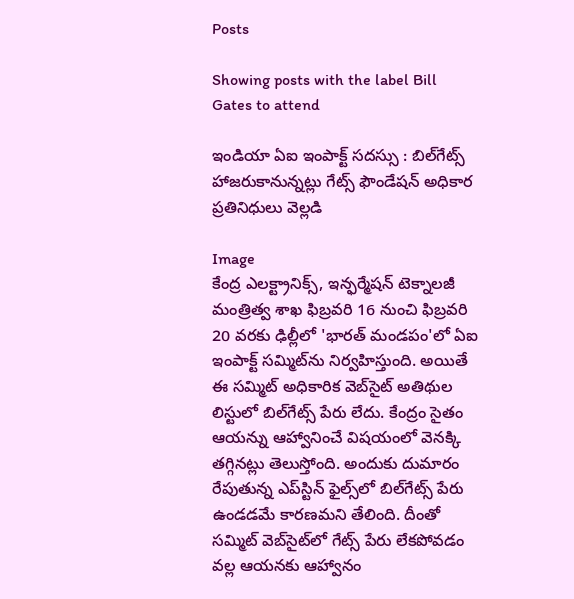Posts

Showing posts with the label Bill Gates to attend

ఇండియా ఏఐ ఇంపాక్ట్‌ సదస్సు : బిల్‌గేట్స్‌ హాజరుకానున్నట్లు గేట్స్‌ ఫౌండేషన్‌ అధికార ప్రతినిధులు వెల్లడి

Image
కేంద్ర ఎలక్ట్రానిక్స్, ఇన్ఫర్మేషన్ టెక్నాలజీ మంత్రిత్వ శాఖ ఫిబ్రవరి 16 నుంచి ఫిబ్రవరి 20 వరకు ఢిల్లీలో 'భారత్‌ మండపం'లో ఏఐ ఇంపాక్ట్‌ సమ్మిట్‌ను నిర్వహిస్తుంది. అయితే ఈ సమ్మిట్‌ అధికారిక వెబ్‌సైట్‌ అతిథుల లిస్టులో బిల్‌గేట్స్‌ పేరు లేదు. కేంద్రం సైతం ఆయన్ను ఆహ్వానించే విషయంలో వెనక్కి తగ్గినట్లు తెలుస్తోంది. అందుకు దుమారం రేపుతున్న ఎప్‌స్టిన్‌ ఫైల్స్‌లో బిల్‌గేట్స్‌ పేరు ఉండడమే కారణమని తేలింది. దీంతో సమ్మిట్ వెబ్‌సైట్‌లో గేట్స్ పేరు లేకపోవడం వల్ల ఆయనకు ఆహ్వానం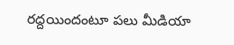రద్దయిందంటూ పలు మీడియా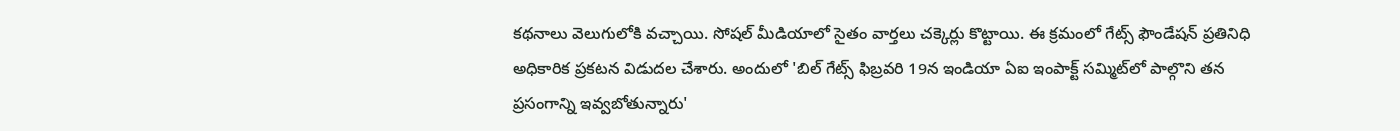కథనాలు వెలుగులోకి వచ్చాయి. సోషల్‌ మీడియాలో సైతం వార్తలు చక్కెర్లు కొట్టాయి. ఈ క్రమంలో గేట్స్ ఫౌండేషన్ ప్రతినిధి అధికారిక ప్రకటన విడుదల చేశారు. అందులో 'బిల్ గేట్స్‌ ఫిబ్రవరి 19న ఇండియా ఏఐ ఇంపాక్ట్ సమ్మిట్‌లో పాల్గొని తన ప్రసంగాన్ని ఇవ్వబోతున్నారు'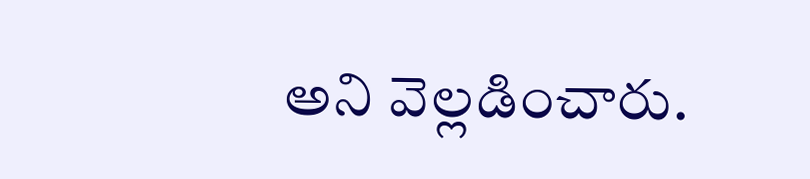అని వెల్లడించారు.